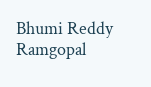Bhumi Reddy Ramgopal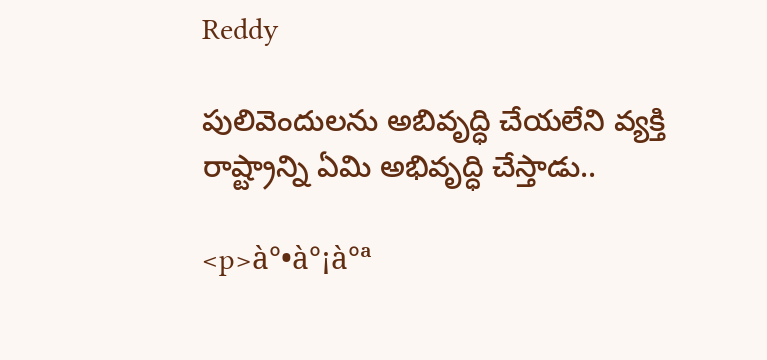Reddy

పులివెందులను అబివృద్ధి చేయలేని వ్యక్తి రాష్ట్రాన్ని ఏమి అభివృద్ధి చేస్తాడు..

<p>à°•à°¡à°ª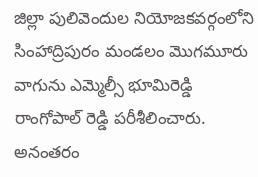జిల్లా పులివెందుల నియోజకవర్గంలోని సింహాద్రిపురం మండలం మొగమూరు వాగును ఎమ్మెల్సీ భూమిరెడ్డి రాంగోపాల్ రెడ్డి పరీశీలించారు. అనంతరం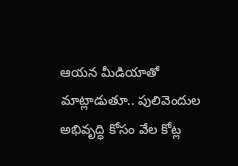ఆయన మీడియాతో మాట్లాడుతూ.. పులివెందుల అభివృద్ధి కోసం వేల కోట్ల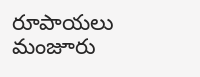రూపాయలు మంజూరు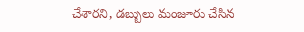చేశారని, డబ్బులు మంజూరు చేసిన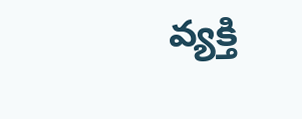వ్యక్తి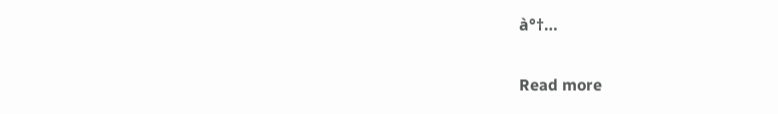à°†…

Read more